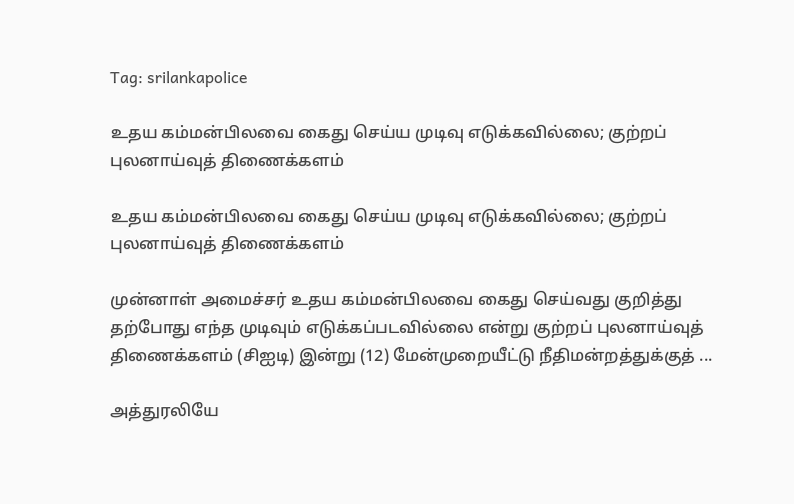Tag: srilankapolice

உதய கம்மன்பிலவை கைது செய்ய முடிவு எடுக்கவில்லை; குற்றப் புலனாய்வுத் திணைக்களம்

உதய கம்மன்பிலவை கைது செய்ய முடிவு எடுக்கவில்லை; குற்றப் புலனாய்வுத் திணைக்களம்

முன்னாள் அமைச்சர் உதய கம்மன்பிலவை கைது செய்வது குறித்து தற்போது எந்த முடிவும் எடுக்கப்படவில்லை என்று குற்றப் புலனாய்வுத் திணைக்களம் (சிஐடி) இன்று (12) மேன்முறையீட்டு நீதிமன்றத்துக்குத் ...

அத்துரலியே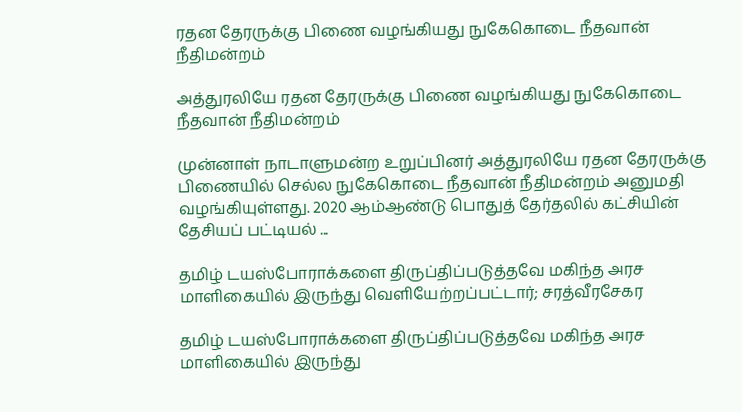ரதன தேரருக்கு பிணை வழங்கியது நுகேகொடை நீதவான் நீதிமன்றம்

அத்துரலியே ரதன தேரருக்கு பிணை வழங்கியது நுகேகொடை நீதவான் நீதிமன்றம்

முன்னாள் நாடாளுமன்ற உறுப்பினர் அத்துரலியே ரதன தேரருக்கு பிணையில் செல்ல நுகேகொடை நீதவான் நீதிமன்றம் அனுமதி வழங்கியுள்ளது. 2020 ஆம்ஆண்டு பொதுத் தேர்தலில் கட்சியின் தேசியப் பட்டியல் ...

தமிழ் டயஸ்போராக்களை திருப்திப்படுத்தவே மகிந்த அரச மாளிகையில் இருந்து வெளியேற்றப்பட்டார்; சரத்வீரசேகர

தமிழ் டயஸ்போராக்களை திருப்திப்படுத்தவே மகிந்த அரச மாளிகையில் இருந்து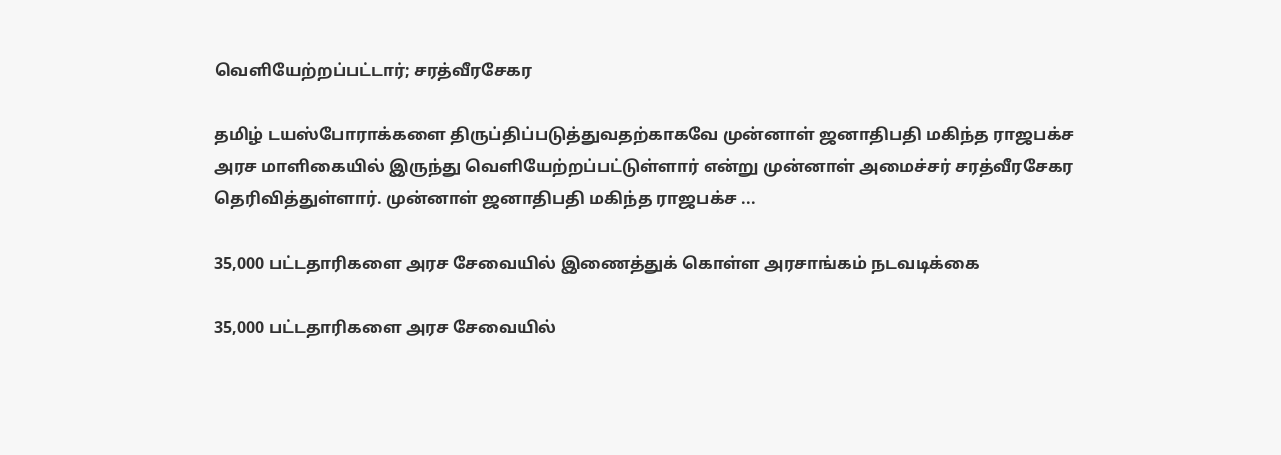வெளியேற்றப்பட்டார்; சரத்வீரசேகர

தமிழ் டயஸ்போராக்களை திருப்திப்படுத்துவதற்காகவே முன்னாள் ஜனாதிபதி மகிந்த ராஜபக்ச அரச மாளிகையில் இருந்து வெளியேற்றப்பட்டுள்ளார் என்று முன்னாள் அமைச்சர் சரத்வீரசேகர தெரிவித்துள்ளார். முன்னாள் ஜனாதிபதி மகிந்த ராஜபக்ச ...

35,000 பட்டதாரிகளை அரச சேவையில் இணைத்துக் கொள்ள அரசாங்கம் நடவடிக்கை

35,000 பட்டதாரிகளை அரச சேவையில்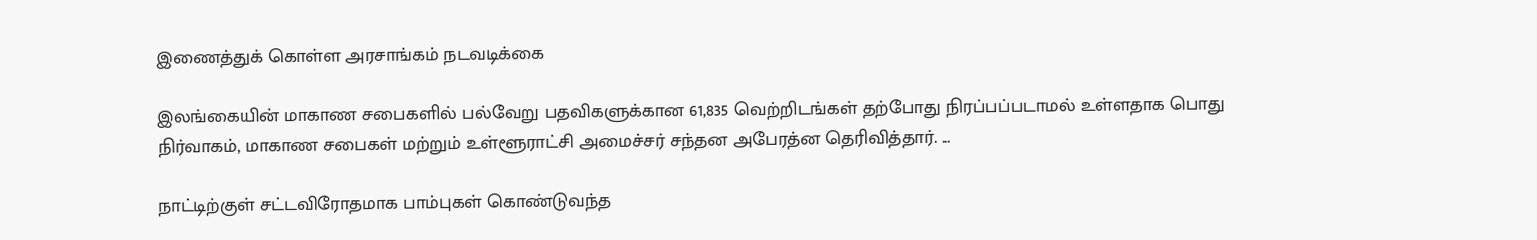இணைத்துக் கொள்ள அரசாங்கம் நடவடிக்கை

இலங்கையின் மாகாண சபைகளில் பல்வேறு பதவிகளுக்கான 61,835 வெற்றிடங்கள் தற்போது நிரப்பப்படாமல் உள்ளதாக பொது நிர்வாகம், மாகாண சபைகள் மற்றும் உள்ளூராட்சி அமைச்சர் சந்தன அபேரத்ன தெரிவித்தார். ...

நாட்டிற்குள் சட்டவிரோதமாக பாம்புகள் கொண்டுவந்த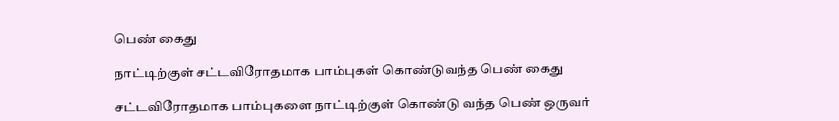பெண் கைது

நாட்டிற்குள் சட்டவிரோதமாக பாம்புகள் கொண்டுவந்த பெண் கைது

சட்டவிரோதமாக பாம்புகளை நாட்டிற்குள் கொண்டு வந்த பெண் ஒருவர்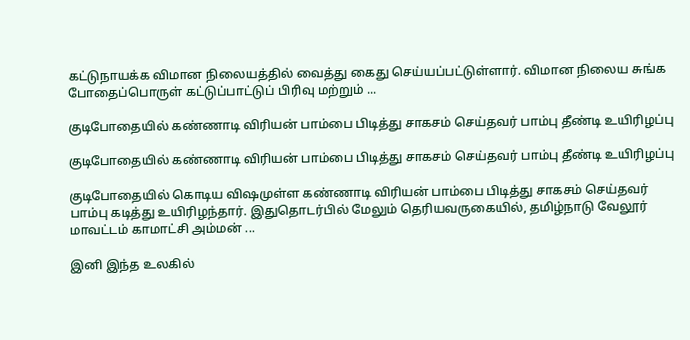கட்டுநாயக்க விமான நிலையத்தில் வைத்து கைது செய்யப்பட்டுள்ளார். விமான நிலைய சுங்க போதைப்பொருள் கட்டுப்பாட்டுப் பிரிவு மற்றும் ...

குடிபோதையில் கண்ணாடி விரியன் பாம்பை பிடித்து சாகசம் செய்தவர் பாம்பு தீண்டி உயிரிழப்பு

குடிபோதையில் கண்ணாடி விரியன் பாம்பை பிடித்து சாகசம் செய்தவர் பாம்பு தீண்டி உயிரிழப்பு

குடிபோதையில் கொடிய விஷமுள்ள கண்ணாடி விரியன் பாம்பை பிடித்து சாகசம் செய்தவர் பாம்பு கடித்து உயிரிழந்தார். இதுதொடர்பில் மேலும் தெரியவருகையில், தமிழ்நாடு வேலூர் மாவட்டம் காமாட்சி அம்மன் ...

இனி இந்த உலகில்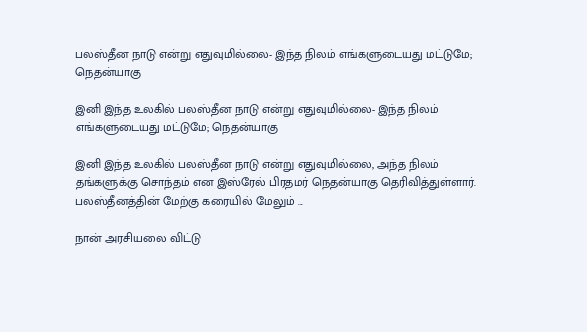பலஸ்தீன நாடு என்று எதுவுமில்லை- இந்த நிலம் எங்களுடையது மட்டுமே; நெதன்யாகு

இனி இந்த உலகில் பலஸ்தீன நாடு என்று எதுவுமில்லை- இந்த நிலம் எங்களுடையது மட்டுமே; நெதன்யாகு

இனி இந்த உலகில் பலஸ்தீன நாடு என்று எதுவுமில்லை, அந்த நிலம் தங்களுக்கு சொந்தம் என இஸ்ரேல் பிரதமர் நெதன்யாகு தெரிவித்துள்ளார். பலஸ்தீனத்தின் மேற்கு கரையில் மேலும் ...

நான் அரசியலை விட்டு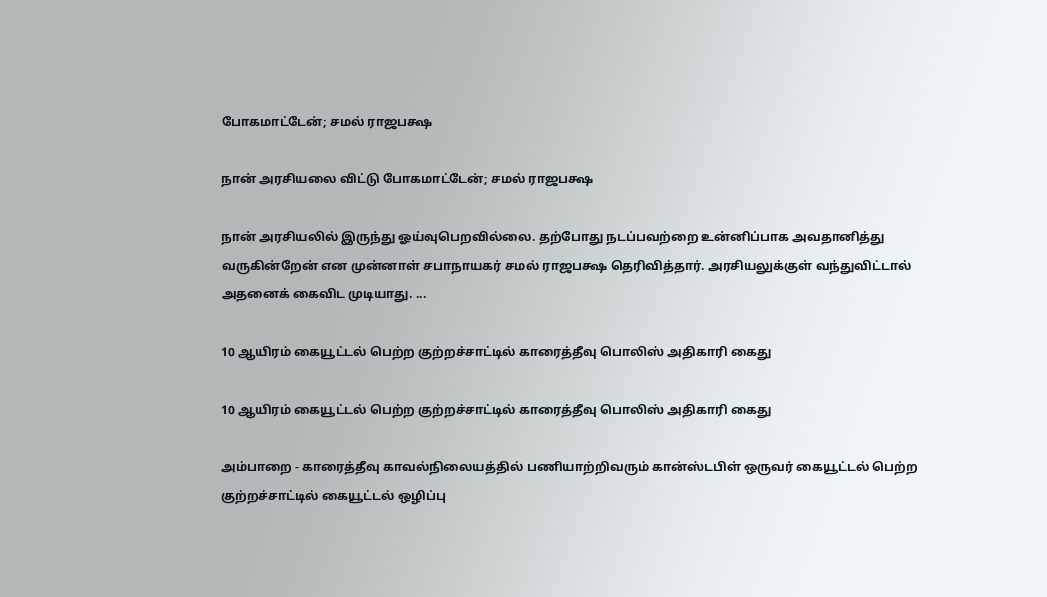போகமாட்டேன்; சமல் ராஜபக்ஷ

நான் அரசியலை விட்டு போகமாட்டேன்; சமல் ராஜபக்ஷ

நான் அரசியலில் இருந்து ஓய்வுபெறவில்லை. தற்போது நடப்பவற்றை உன்னிப்பாக அவதானித்து வருகின்றேன் என முன்னாள் சபாநாயகர் சமல் ராஜபக்ஷ தெரிவித்தார். அரசியலுக்குள் வந்துவிட்டால் அதனைக் கைவிட முடியாது. ...

10 ஆயிரம் கையூட்டல் பெற்ற குற்றச்சாட்டில் காரைத்தீவு பொலிஸ் அதிகாரி கைது

10 ஆயிரம் கையூட்டல் பெற்ற குற்றச்சாட்டில் காரைத்தீவு பொலிஸ் அதிகாரி கைது

அம்பாறை - காரைத்தீவு காவல்நிலையத்தில் பணியாற்றிவரும் கான்ஸ்டபிள் ஒருவர் கையூட்டல் பெற்ற குற்றச்சாட்டில் கையூட்டல் ஒழிப்பு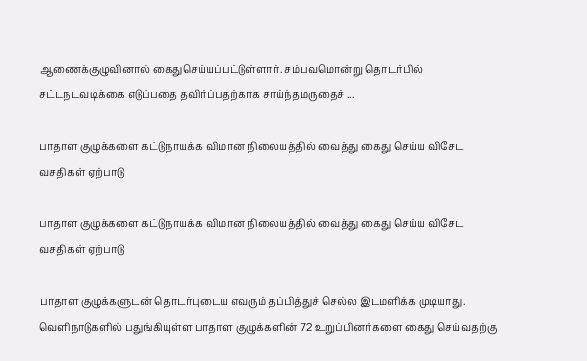ஆணைக்குழுவினால் கைதுசெய்யப்பட்டுள்ளார். சம்பவமொன்று தொடர்பில் சட்டநடவடிக்கை எடுப்பதை தவிர்ப்பதற்காக சாய்ந்தமருதைச் ...

பாதாள குழுக்களை கட்டுநாயக்க விமான நிலையத்தில் வைத்து கைது செய்ய விசேட வசதிகள் ஏற்பாடு

பாதாள குழுக்களை கட்டுநாயக்க விமான நிலையத்தில் வைத்து கைது செய்ய விசேட வசதிகள் ஏற்பாடு

பாதாள குழுக்களுடன் தொடர்புடைய எவரும் தப்பித்துச் செல்ல இடமளிக்க முடியாது. வெளிநாடுகளில் பதுங்கியுள்ள பாதாள குழுக்களின் 72 உறுப்பினர்களை கைது செய்வதற்கு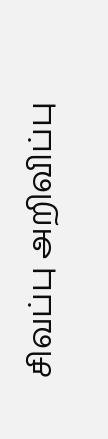சிவப்பு அறிவிப்பு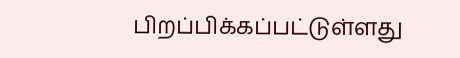பிறப்பிக்கப்பட்டுள்ளது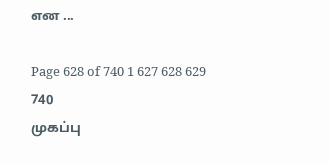என ...

Page 628 of 740 1 627 628 629 740
முகப்பு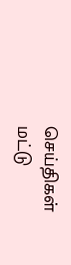செய்திகள்
மட்டு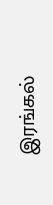இரங்கல்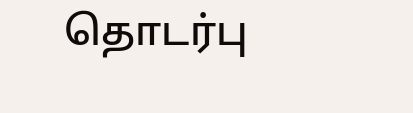தொடர்பு